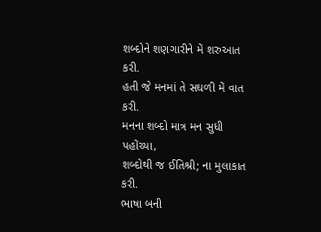શબ્દોને શણગારીને મેં શરુઆત કરી.
હતી જે મનમાં તે સઘળી મેં વાત કરી.
મનના શબ્દો માત્ર મન સુધી પહોંચ્યા,
શબ્દોથી જ ઈતિશ્રી; ના મુલાકાત કરી.
ભાષા બની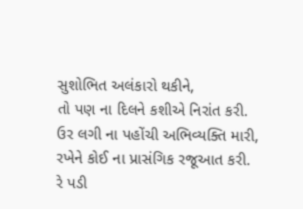સુશોભિત અલંકારો થકીને,
તો પણ ના દિલને કશીએ નિરાંત કરી.
ઉર લગી ના પહોંચી અભિવ્યક્તિ મારી,
રખેને કોઈ ના પ્રાસંગિક રજૂઆત કરી.
રે પડી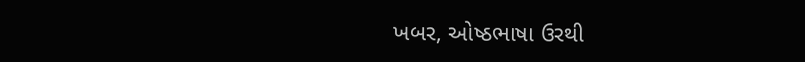ખબર, ઓષ્ઠભાષા ઉરથી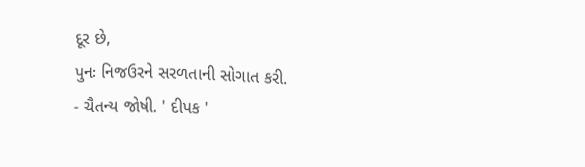દૂર છે,
પુનઃ નિજઉરને સરળતાની સોગાત કરી.
- ચૈતન્ય જોષી. ' દીપક '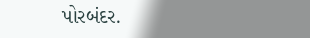પોરબંદર.